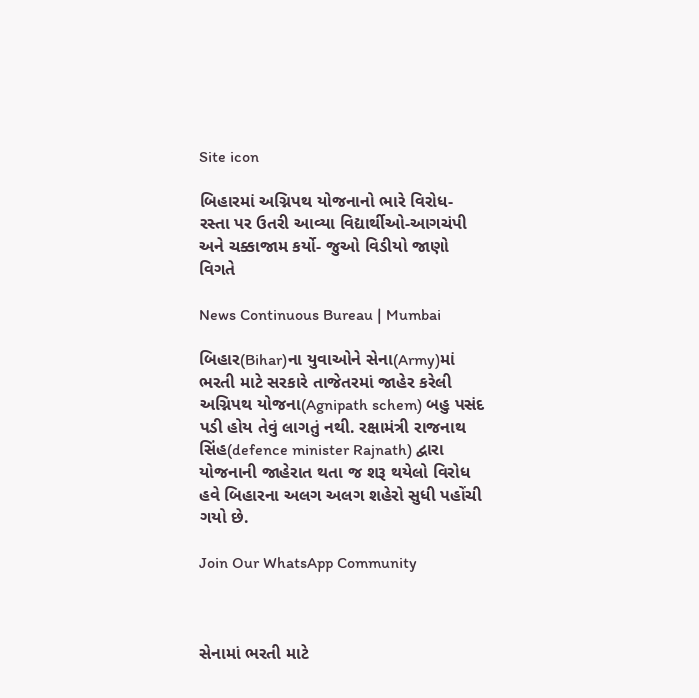Site icon

બિહારમાં અગ્નિપથ યોજનાનો ભારે વિરોધ- રસ્તા પર ઉતરી આવ્યા વિદ્યાર્થીઓ-આગચંપી અને ચક્કાજામ કર્યો- જુઓ વિડીયો જાણો વિગતે

News Continuous Bureau | Mumbai

બિહાર(Bihar)ના યુવાઓને સેના(Army)માં ભરતી માટે સરકારે તાજેતરમાં જાહેર કરેલી અગ્નિપથ યોજના(Agnipath schem) બહુ પસંદ પડી હોય તેવું લાગતું નથી. રક્ષામંત્રી રાજનાથ સિંહ(defence minister Rajnath) દ્વારા યોજનાની જાહેરાત થતા જ શરૂ થયેલો વિરોધ હવે બિહારના અલગ અલગ શહેરો સુધી પહોંચી ગયો છે.

Join Our WhatsApp Community



સેનામાં ભરતી માટે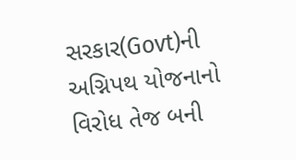સરકાર(Govt)ની અગ્નિપથ યોજનાનો વિરોધ તેજ બની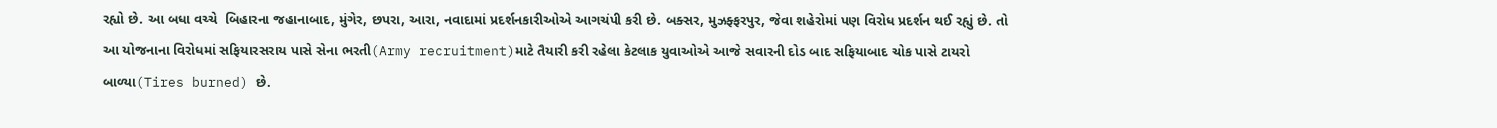રહ્યો છે. આ બધા વચ્ચે  બિહારના જહાનાબાદ, મુંગેર, છપરા, આરા, નવાદામાં પ્રદર્શનકારીઓએ આગચંપી કરી છે. બક્સર, મુઝફ્ફરપુર, જેવા શહેરોમાં પણ વિરોધ પ્રદર્શન થઈ રહ્યું છે. તો આ યોજનાના વિરોધમાં સફિયારસરાય પાસે સેના ભરતી(Army recruitment)માટે તૈયારી કરી રહેલા કેટલાક યુવાઓએ આજે સવારની દોડ બાદ સફિયાબાદ ચોક પાસે ટાયરો બાળ્યા(Tires burned) છે.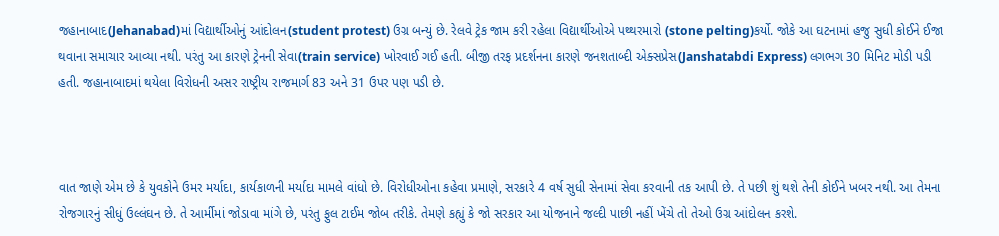જહાનાબાદ(Jehanabad)માં વિદ્યાર્થીઓનું આંદોલન(student protest) ઉગ્ર બન્યું છે. રેલવે ટ્રેક જામ કરી રહેલા વિદ્યાર્થીઓએ પથ્થરમારો (stone pelting)કર્યો. જોકે આ ઘટનામાં હજુ સુધી કોઈને ઈજા થવાના સમાચાર આવ્યા નથી. પરંતુ આ કારણે ટ્રેનની સેવા(train service) ખોરવાઈ ગઈ હતી. બીજી તરફ પ્રદર્શનના કારણે જનશતાબ્દી એક્સપ્રેસ(Janshatabdi Express) લગભગ 30 મિનિટ મોડી પડી હતી. જહાનાબાદમાં થયેલા વિરોધની અસર રાષ્ટ્રીય રાજમાર્ગ 83 અને 31 ઉપર પણ પડી છે.



વાત જાણે એમ છે કે યુવકોને ઉમર મર્યાદા, કાર્યકાળની મર્યાદા મામલે વાંધો છે. વિરોધીઓના કહેવા પ્રમાણે, સરકારે 4 વર્ષ સુધી સેનામાં સેવા કરવાની તક આપી છે. તે પછી શું થશે તેની કોઈને ખબર નથી. આ તેમના રોજગારનું સીધું ઉલ્લંઘન છે. તે આર્મીમાં જોડાવા માંગે છે, પરંતુ ફુલ ટાઈમ જોબ તરીકે. તેમણે કહ્યું કે જો સરકાર આ યોજનાને જલ્દી પાછી નહીં ખેંચે તો તેઓ ઉગ્ર આંદોલન કરશે.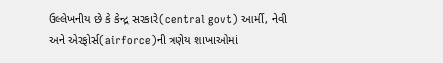ઉલ્લેખનીય છે કે કેન્દ્ર સરકારે(central govt) આર્મી, નેવી અને એરફોર્સ(airforce)ની ત્રણેય શાખાઓમાં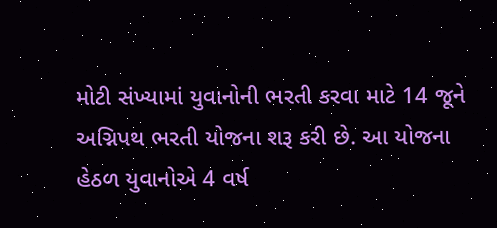મોટી સંખ્યામાં યુવાનોની ભરતી કરવા માટે 14 જૂને અગ્નિપથ ભરતી યોજના શરૂ કરી છે. આ યોજના હેઠળ યુવાનોએ 4 વર્ષ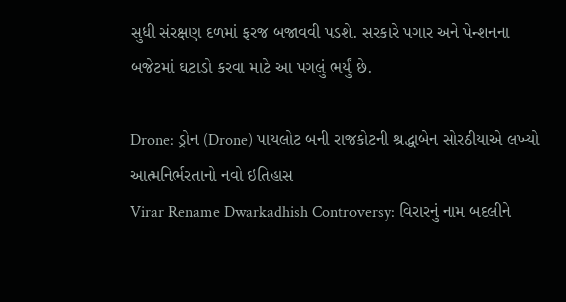સુધી સંરક્ષણ દળમાં ફરજ બજાવવી પડશે. સરકારે પગાર અને પેન્શનના બજેટમાં ઘટાડો કરવા માટે આ પગલું ભર્યું છે.

Drone: ડ્રોન (Drone) પાયલોટ બની રાજકોટની શ્રદ્ધાબેન સોરઠીયાએ લખ્યો આત્મનિર્ભરતાનો નવો ઇતિહાસ
Virar Rename Dwarkadhish Controversy: વિરારનું નામ બદલીને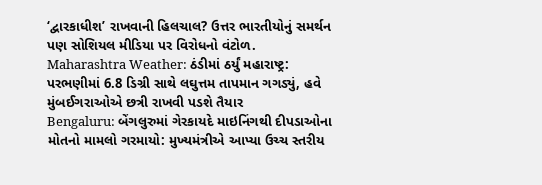‘દ્વારકાધીશ’ રાખવાની હિલચાલ? ઉત્તર ભારતીયોનું સમર્થન પણ સોશિયલ મીડિયા પર વિરોધનો વંટોળ.
Maharashtra Weather: ઠંડીમાં ઠર્યું મહારાષ્ટ્ર: પરભણીમાં 6.8 ડિગ્રી સાથે લઘુત્તમ તાપમાન ગગડ્યું, હવે મુંબઈગરાઓએ છત્રી રાખવી પડશે તૈયાર
Bengaluru: બેંગલુરુમાં ગેરકાયદે માઇનિંગથી દીપડાઓના મોતનો મામલો ગરમાયો: મુખ્યમંત્રીએ આપ્યા ઉચ્ચ સ્તરીય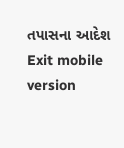તપાસના આદેશ
Exit mobile version